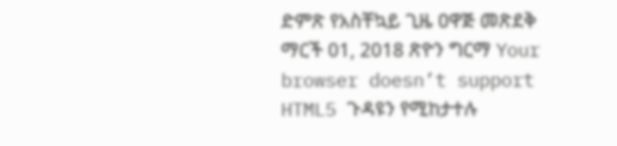ድምጽ የአስቸኳይ ጊዜ ዐዋጅ መጽደቅ ማርች 01, 2018 ጽዮን ግርማ Your browser doesn’t support HTML5 ጉዳዩን የሚከታተሉ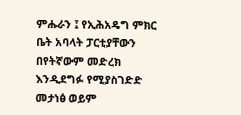ምሑራን ፤ የኢሕአዴግ ምክር ቤት አባላት ፓርቲያቸውን በየትኛውም መድረክ እንዲደግፉ የሚያስገድድ መታነፅ ወይም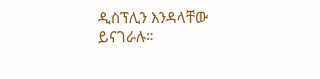ዲስፕሊን እንዳላቸው ይናገራሉ።